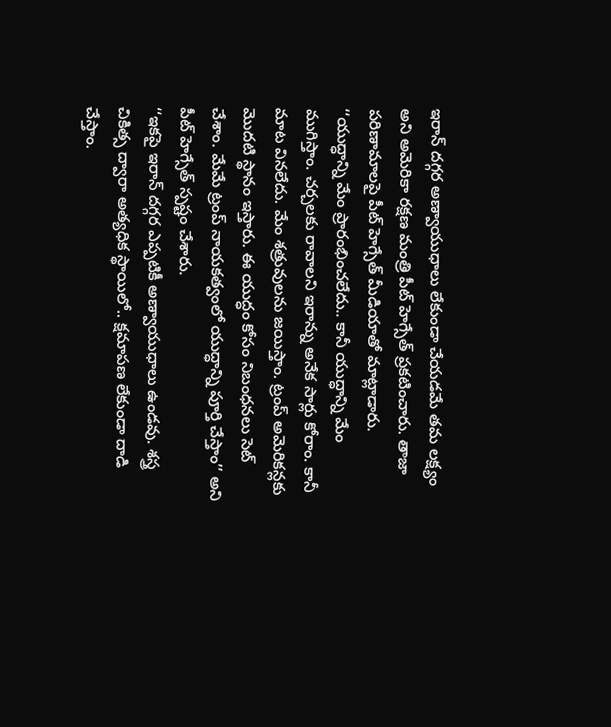ఇరాన్ దగ్గర అణ్వాయుధాలు లేకుండా చేయడమే తమ లక్ష్యం అని అమెరికా రక్షణ మంత్రి పీట్ హెగ్సేత్ ప్రకటించారు. తాజా పరిణామాలపై పీట్ హెగ్సేత్ మీడియాతో మాట్లాడారు. ‘‘యుద్ధాన్ని మేం ప్రారంభించలేదు.. కానీ యుద్ధాన్ని మేం ముగిస్తాం. చర్చలకు రావాలని ఇరాన్ను అనేక సార్లు కోరాం. కానీ మాట వినలేదు. మేం శత్రువులను జయిస్తాం. ట్రంప్ అమెరికన్లకు మొదటి స్థానం ఇస్తారు. ఈ యుద్ధం కోసం నిబంధనలు సెట్ చేశాం. మేమే ట్రంప్ నాయకత్వంలో యుద్ధాన్ని పూర్తి చేస్తాం’’ అని పీట్ హెగ్సేత్ స్పష్టం చేశారు.
‘‘ఇకపై ఇరాన్ దగ్గర ఎప్పటికీ అణ్వాయుధాలు ఉండవు. శస్త్ర చికిత్స ద్వారా అత్యధిక స్థాయిలో.. క్షమాపణ లేకుండా దాడి చేస్తాం.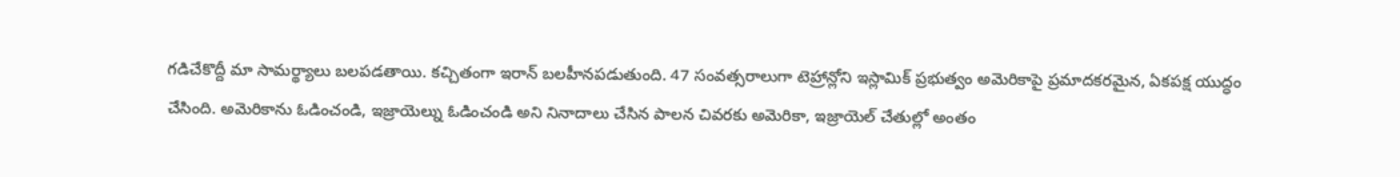గడిచేకొద్దీ మా సామర్థ్యాలు బలపడతాయి. కచ్చితంగా ఇరాన్ బలహీనపడుతుంది. 47 సంవత్సరాలుగా టెహ్రాన్లోని ఇస్లామిక్ ప్రభుత్వం అమెరికాపై ప్రమాదకరమైన, ఏకపక్ష యుద్ధం చేసింది. అమెరికాను ఓడించండి, ఇజ్రాయెల్ను ఓడించండి అని నినాదాలు చేసిన పాలన చివరకు అమెరికా, ఇజ్రాయెల్ చేతుల్లో అంతం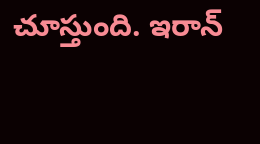చూస్తుంది. ఇరాన్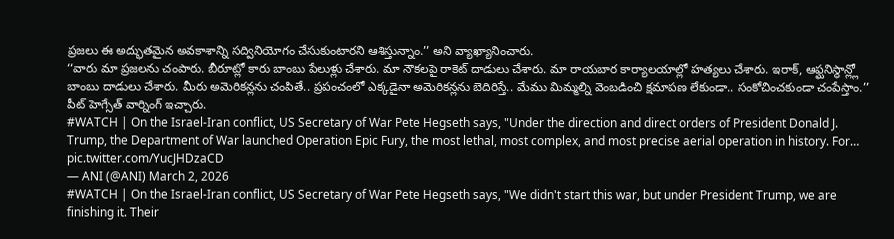ప్రజలు ఈ అద్భుతమైన అవకాశాన్ని సద్వినియోగం చేసుకుంటారని ఆశిస్తున్నాం.’’ అని వ్యాఖ్యానించారు.
‘‘వారు మా ప్రజలను చంపారు. బీరూట్లో కారు బాంబు పేలుళ్లు చేశారు. మా నౌకలపై రాకెట్ దాడులు చేశారు. మా రాయబార కార్యాలయాల్లో హత్యలు చేశారు. ఇరాక్, ఆఫ్ఘనిస్థాన్ల్లో బాంబు దాడులు చేశారు. మీరు అమెరికన్లను చంపితే.. ప్రపంచంలో ఎక్కడైనా అమెరికన్లను బెదిరిస్తే.. మేము మిమ్మల్ని వెంబడించి క్షమాపణ లేకుండా.. సంకోచించకుండా చంపేస్తాం.’’ పీట్ హెగ్సేత్ వార్నింగ్ ఇచ్చారు.
#WATCH | On the Israel-Iran conflict, US Secretary of War Pete Hegseth says, "Under the direction and direct orders of President Donald J. Trump, the Department of War launched Operation Epic Fury, the most lethal, most complex, and most precise aerial operation in history. For… pic.twitter.com/YucJHDzaCD
— ANI (@ANI) March 2, 2026
#WATCH | On the Israel-Iran conflict, US Secretary of War Pete Hegseth says, "We didn't start this war, but under President Trump, we are finishing it. Their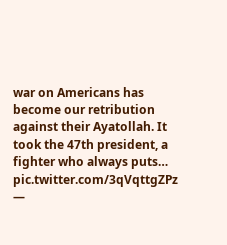war on Americans has become our retribution against their Ayatollah. It took the 47th president, a fighter who always puts… pic.twitter.com/3qVqttgZPz
—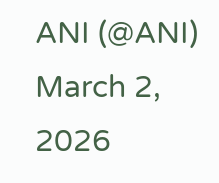ANI (@ANI) March 2, 2026